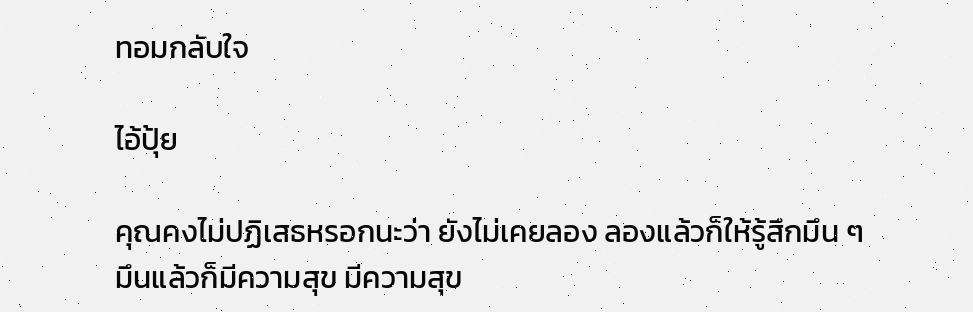ทอมกลับใจ

ไอ้ปุ้ย

คุณคงไม่ปฏิเสธหรอกนะว่า ยังไม่เคยลอง ลองแล้วก็ให้รู้สึกมึน ๆ
มึนแล้วก็มีความสุข มีความสุข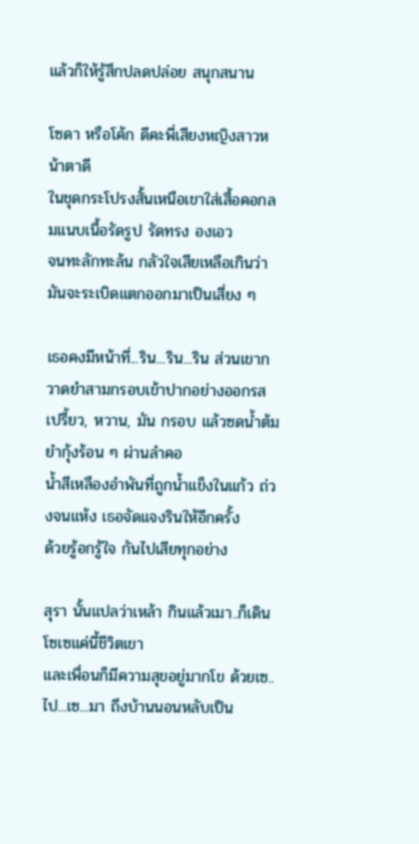แล้วก็ให้รู้สึกปลดปล่อย สนุกสนาน

โซดา หรือโค้ก ดีคะพี่เสียงหญิงสาวหน้าตาดี
ในชุดกระโปรงสั้นเหนือเขาใส่เสื้อคอกลมแนบเนื้อรัดรูป รัดทรง องเอว
จนทะลักทะล้น กลัวใจเสียเหลือเกินว่ามันจะระเบิดแตกออกมาเป็นเสี่ยง ๆ

เธอคงมีหน้าที่...ริน...ริน...ริน ส่วนเขากวาดยำสามกรอบเข้าปากอย่างออกรส
เปรี้ยว, หวาน, มัน กรอบ แล้วซดน้ำต้มยำกุ้งร้อน ๆ ผ่านลำคอ
น้ำสีเหลืองอำพันที่ถูกน้ำแข็งในแก้ว ถ่วงจนแห้ง เธอจัดแจงรินให้อีกครั้ง
ด้วยรู้อกรู้ใจ กันไปเสียทุกอย่าง

สุรา นั้นแปลว่าเหล้า กินแล้วเมา..ก็เดินโซเซแค่นี้ชีวิตเขา
และเพื่อนก็มีความสุขอยู่มากโข ด้วยเซ..ไป...เซ...มา ถึงบ้านนอนหลับเป็น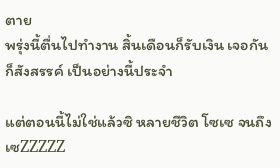ตาย
พรุ่งนี้ตื่นไปทำงาน สิ้นเดือนก็รับเงิน เจอกันก็สังสรรค์ เป็นอย่างนี้ประจำ

แต่ตอนนี้ไม่ใช่แล้วซิ หลายชีวิต โซเซ จนถึง เซZZZZZ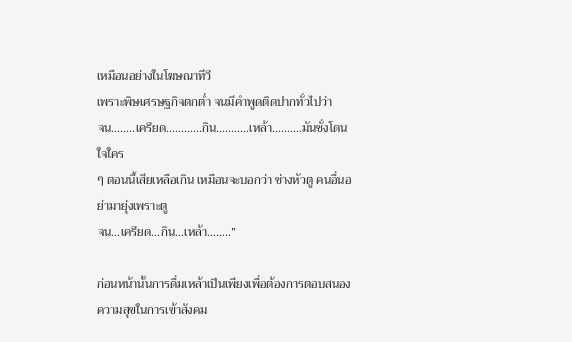เหมือนอย่างในโฆษณาทีวี
เพราะพิษเศรษฐกิจตกต่ำ จนมีคำพูดติดปากทั่วไปว่า
จน........เครียด............กิน...........เหล้า..........มันชั่งโดนใจใคร
ๆ ตอนนี้เสียเหลือเกิน เหมือนจะบอกว่า ช่างหัวตู คนอื่นอย่ามายุ่งเพราะตู
จน...เครียด...กิน...เหล้า……..”

ก่อนหน้านั้นการดื่มเหล้าเป็นเพียงเพื่อต้องการตอบสนองความสุขในการเข้าสังคม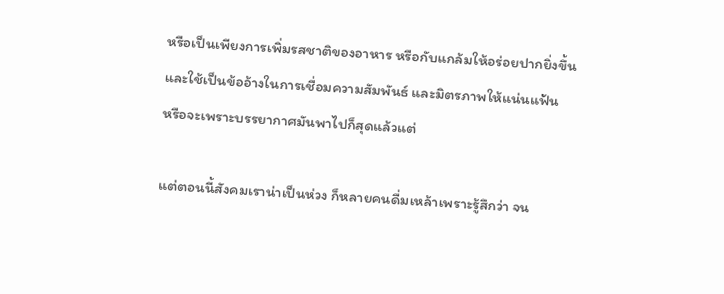หรือเป็นเพียงการเพิ่มรสชาติของอาหาร หรือกับแกล้มให้อร่อยปากยิ่งขึ้น
และใช้เป็นข้ออ้างในการเชื่อมความสัมพันธ์ และมิตรภาพให้แน่นแฟ้น
หรือจะเพราะบรรยากาศมันพาไปก็สุดแล้วแต่

แต่ตอนนี้สังคมเราน่าเป็นห่วง ก็หลายคนดื่มเหล้าเพราะรู้สึกว่า จน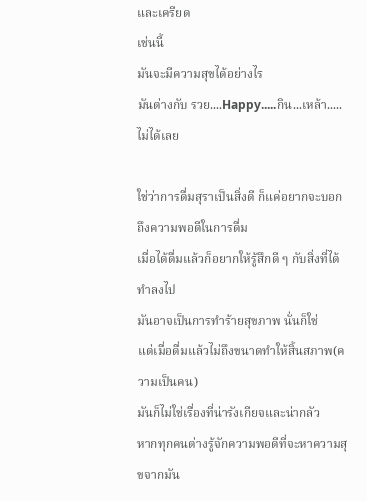และเครียด
เช่นนี้
มันจะมีความสุขได้อย่างไร
มันต่างกับ รวย....Happy.....กิน...เหล้า.....ไม่ได้เลย

ใช่ว่าการดื่มสุราเป็นสิ่งดี ก็แค่อยากจะบอกถึงความพอดีในการดื่ม
เมื่อได้ดื่มแล้วก็อยากให้รู้สึกดี ๆ กับสิ่งที่ได้ทำลงไป
มันอาจเป็นการทำร้ายสุขภาพ นั่นก็ใช่
แต่เมื่อดื่มแล้วไม่ถึงขนาดทำให้สิ้นสภาพ(ความเป็นคน)
มันก็ไม่ใช่เรื่องที่น่ารังเกียจและน่ากลัว
หากทุกคนต่างรู้จักความพอดีที่จะหาความสุขจากมัน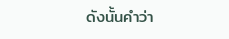ดังนั้นคำว่า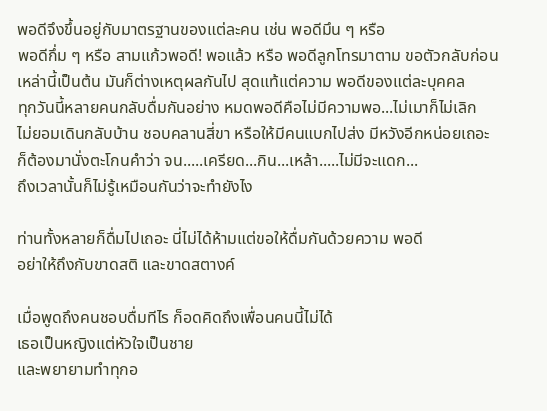พอดีจึงขึ้นอยู่กับมาตรฐานของแต่ละคน เช่น พอดีมึน ๆ หรือ
พอดีกึ่ม ๆ หรือ สามแก้วพอดี! พอแล้ว หรือ พอดีลูกโทรมาตาม ขอตัวกลับก่อน
เหล่านี้เป็นต้น มันก็ต่างเหตุผลกันไป สุดแท้แต่ความ พอดีของแต่ละบุคคล
ทุกวันนี้หลายคนกลับดื่มกันอย่าง หมดพอดีคือไม่มีความพอ...ไม่เมาก็ไม่เลิก
ไม่ยอมเดินกลับบ้าน ชอบคลานสี่ขา หรือให้มีคนแบกไปส่ง มีหวังอีกหน่อยเถอะ
ก็ต้องมานั่งตะโกนคำว่า จน.....เครียด...กิน...เหล้า.....ไม่มีจะแดก...
ถึงเวลานั้นก็ไม่รู้เหมือนกันว่าจะทำยังไง

ท่านทั้งหลายก็ดื่มไปเถอะ นี่ไม่ได้ห้ามแต่ขอให้ดื่มกันด้วยความ พอดี
อย่าให้ถึงกับขาดสติ และขาดสตางค์

เมื่อพูดถึงคนชอบดื่มทีไร ก็อดคิดถึงเพื่อนคนนี้ไม่ได้
เธอเป็นหญิงแต่หัวใจเป็นชาย
และพยายามทำทุกอ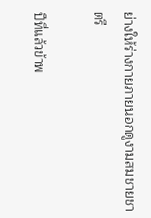ย่างให้ร่างกายภายนอกดูงามสมชายชาตรี

ปีที่แล้วข้าพ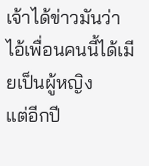เจ้าได้ข่าวมันว่า ไอ้เพื่อนคนนี้ได้เมียเป็นผู้หญิง
แต่อีกปี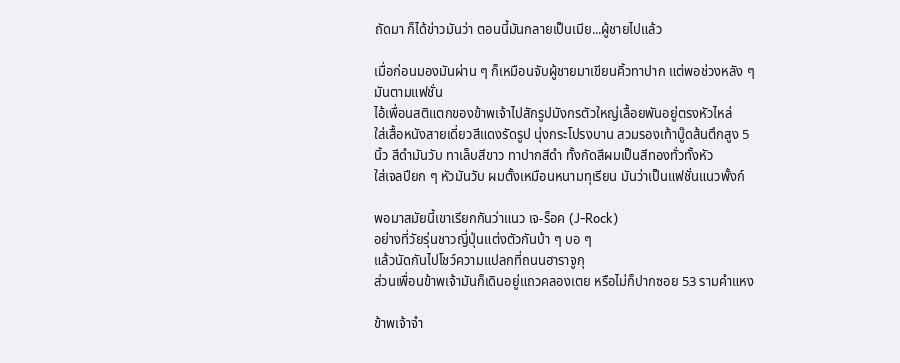ถัดมา ก็ได้ข่าวมันว่า ตอนนี้มันกลายเป็นเมีย...ผู้ชายไปแล้ว

เมื่อก่อนมองมันผ่าน ๆ ก็เหมือนจับผู้ชายมาเขียนคิ้วทาปาก แต่พอช่วงหลัง ๆ
มันตามแฟชั่น
ไอ้เพื่อนสติแตกของข้าพเจ้าไปสักรูปมังกรตัวใหญ่เลื้อยพันอยู่ตรงหัวไหล่
ใส่เสื้อหนังสายเดี่ยวสีแดงรัดรูป นุ่งกระโปรงบาน สวมรองเท้าบู๊ดส้นตึกสูง 5
นิ้ว สีดำมันวับ ทาเล็บสีขาว ทาปากสีดำ ทั้งกัดสีผมเป็นสีทองทั่วทั้งหัว
ใส่เจลปียก ๆ หัวมันวับ ผมตั้งเหมือนหนามทุเรียน มันว่าเป็นแฟชั่นแนวพั้งก์

พอมาสมัยนี้เขาเรียกกันว่าแนว เจ-ร็อค (J-Rock)
อย่างที่วัยรุ่นชาวญี่ปุ่นแต่งตัวกันบ้า ๆ บอ ๆ
แล้วนัดกันไปโชว์ความแปลกที่ถนนฮาราจูกุ
ส่วนเพื่อนข้าพเจ้ามันก็เดินอยู่แถวคลองเตย หรือไม่ก็ปากซอย 53 รามคำแหง

ข้าพเจ้าจำ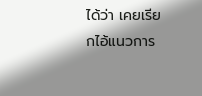ได้ว่า เคยเรียกไอ้แนวการ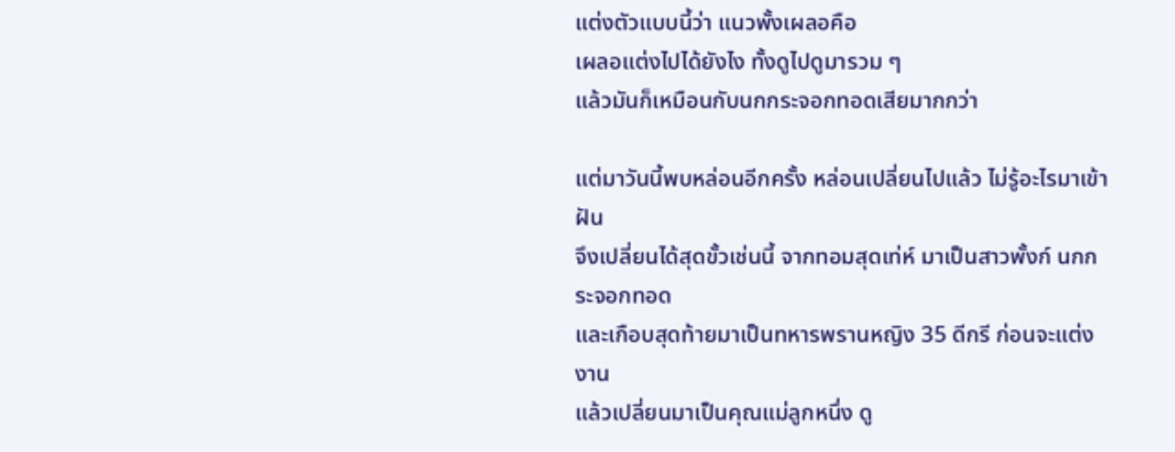แต่งตัวแบบนี้ว่า แนวพั้งเผลอคือ
เผลอแต่งไปได้ยังไง ทั้งดูไปดูมารวม ๆ
แล้วมันก็เหมือนกับนกกระจอกทอดเสียมากกว่า

แต่มาวันนี้พบหล่อนอีกครั้ง หล่อนเปลี่ยนไปแล้ว ไม่รู้อะไรมาเข้าฝัน
จึงเปลี่ยนได้สุดขั้วเช่นนี้ จากทอมสุดเท่ห์ มาเป็นสาวพั้งก์ นกกระจอกทอด
และเกือบสุดท้ายมาเป็นทหารพรานหญิง 35 ดีกรี ก่อนจะแต่งงาน
แล้วเปลี่ยนมาเป็นคุณแม่ลูกหนึ่ง ดู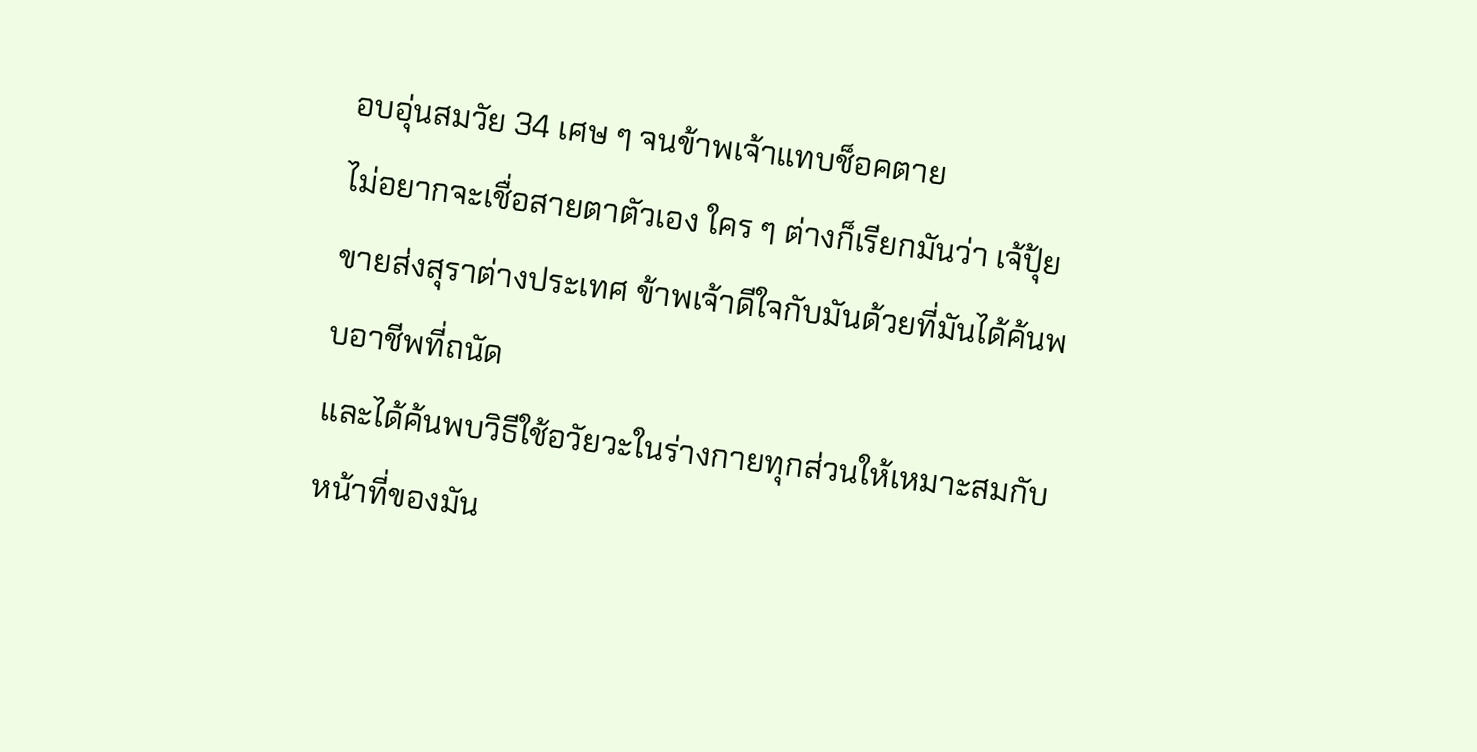อบอุ่นสมวัย 34 เศษ ๆ จนข้าพเจ้าแทบช็อคตาย
ไม่อยากจะเชื่อสายตาตัวเอง ใคร ๆ ต่างก็เรียกมันว่า เจ้ปุ้ย
ขายส่งสุราต่างประเทศ ข้าพเจ้าดีใจกับมันด้วยที่มันได้ค้นพบอาชีพที่ถนัด
และได้ค้นพบวิธีใช้อวัยวะในร่างกายทุกส่วนให้เหมาะสมกับหน้าที่ของมัน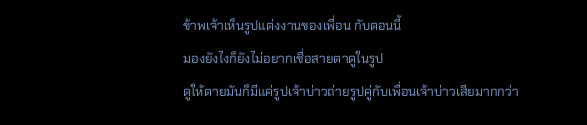ข้าพเจ้าเห็นรูปแต่งงานของเพื่อน กับตอนนี้
มองยังไงก็ยังไม่อยากเชื่อสายตาดูในรูป
ดูให้ตายมันก็มีแค่รูปเจ้าบ่าวถ่ายรูปคู่กับเพื่อนเจ้าบ่าวเสียมากกว่า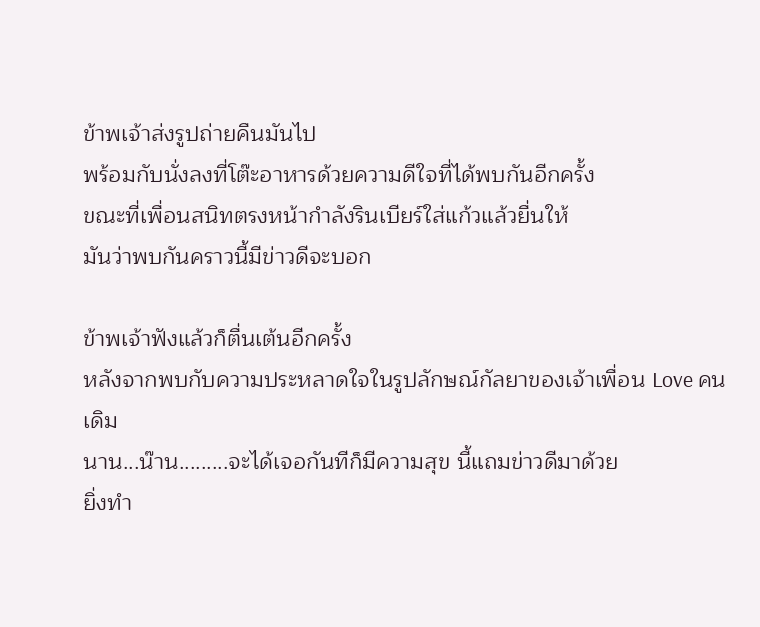ข้าพเจ้าส่งรูปถ่ายคืนมันไป
พร้อมกับนั่งลงที่โต๊ะอาหารด้วยความดีใจที่ได้พบกันอีกครั้ง
ขณะที่เพื่อนสนิทตรงหน้ากำลังรินเบียร์ใส่แก้วแล้วยื่นให้
มันว่าพบกันคราวนี้มีข่าวดีจะบอก

ข้าพเจ้าฟังแล้วก็ตื่นเต้นอีกครั้ง
หลังจากพบกับความประหลาดใจในรูปลักษณ์กัลยาของเจ้าเพื่อน Love คนเดิม
นาน...น๊าน.........จะได้เจอกันทีก็มีความสุข นี้แถมข่าวดีมาด้วย
ยิ่งทำ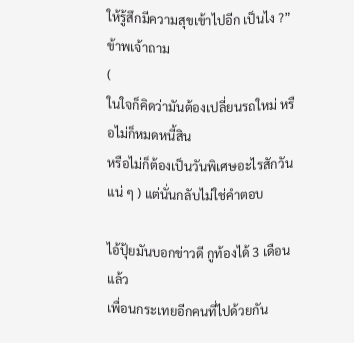ให้รู้สึกมีความสุขเข้าไปอีก เป็นไง ?” ข้าพเจ้าถาม
(
ในใจก็คิดว่ามันต้องเปลี่ยนรถใหม่ หรือไม่ก็หมดหนี้สิน
หรือไม่ก็ต้องเป็นวันพิเศษอะไรสักวันแน่ ๆ ) แต่นั่นกลับไม่ใช่คำตอบ

ไอ้ปุ้ยมันบอกข่าวดี กูท้องได้ 3 เดือนแล้ว
เพื่อนกระเทยอีกคนที่ไปด้วยกัน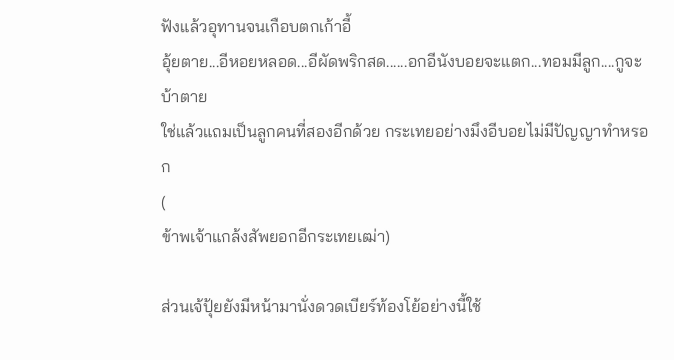ฟังแล้วอุทานจนเกือบตกเก้าอี้
อุ้ยตาย...อีหอยหลอด...อีผัดพริกสด......อกอีนังบอยจะแตก...ทอมมีลูก....กูจะบ้าตาย
ใช่แล้วแถมเป็นลูกคนที่สองอีกด้วย กระเทยอย่างมึงอีบอยไม่มีปัญญาทำหรอก
(
ข้าพเจ้าแกล้งสัพยอกอีกระเทยเฒ่า)

ส่วนเจ้ปุ้ยยังมีหน้ามานั่งดวดเบียร์ท้องโย้อย่างนี้ใช้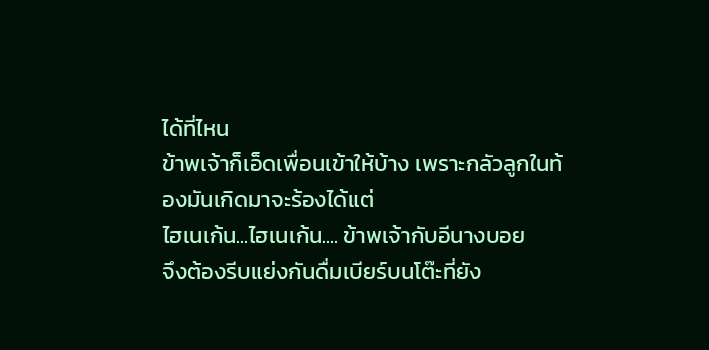ได้ที่ไหน
ข้าพเจ้าก็เอ็ดเพื่อนเข้าให้บ้าง เพราะกลัวลูกในท้องมันเกิดมาจะร้องได้แต่
ไฮเนเก้น...ไฮเนเก้น.... ข้าพเจ้ากับอีนางบอย
จึงต้องรีบแย่งกันดื่มเบียร์บนโต๊ะที่ยัง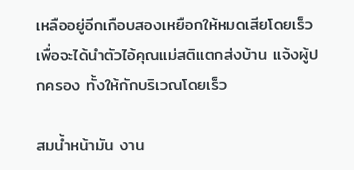เหลืออยู่อีกเกือบสองเหยือกให้หมดเสียโดยเร็ว
เพื่อจะได้นำตัวไอ้คุณแม่สติแตกส่งบ้าน แจ้งผู้ปกครอง ทั้งให้กักบริเวณโดยเร็ว

สมน้ำหน้ามัน งาน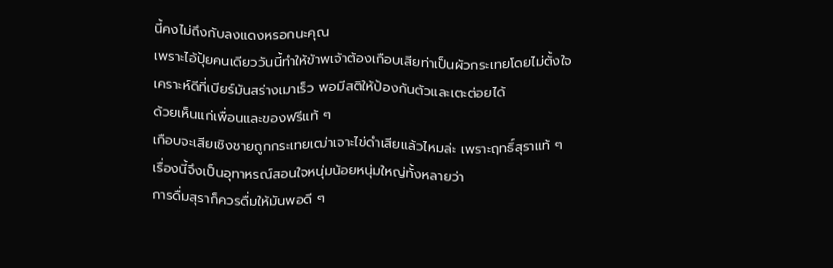นี้คงไม่ถึงกับลงแดงหรอกนะคุณ
เพราะไอ้ปุ้ยคนเดียววันนี้ทำให้ข้าพเจ้าต้องเกือบเสียท่าเป็นผัวกระเทยโดยไม่ตั้งใจ
เคราะห์ดีที่เบียร์มันสร่างเมาเร็ว พอมีสติให้ป้องกันตัวและเตะต่อยได้
ด้วยเห็นแก่เพื่อนและของฟรีแท้ ๆ
เกือบจะเสียเชิงชายถูกกระเทยเฒ่าเจาะไข่ดำเสียแล้วไหมล่ะ เพราะฤทธิ์สุราแท้ ๆ
เรื่องนี้จึงเป็นอุทาหรณ์สอนใจหนุ่มน้อยหนุ่มใหญ่ทั้งหลายว่า
การดื่มสุราก็ควรดื่มให้มันพอดี ๆ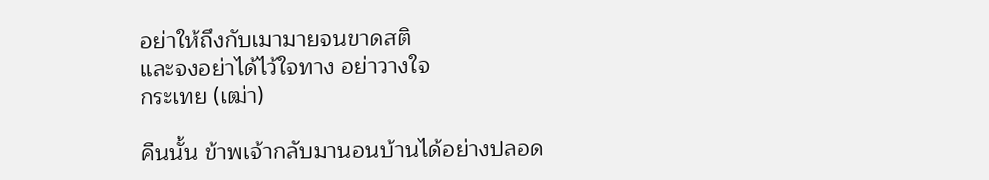อย่าให้ถึงกับเมามายจนขาดสติ
และจงอย่าได้ไว้ใจทาง อย่าวางใจ
กระเทย (เฒ่า)

คืนนั้น ข้าพเจ้ากลับมานอนบ้านได้อย่างปลอด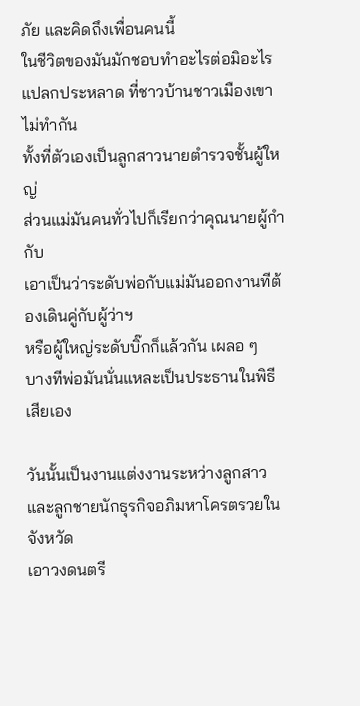ภัย และคิดถึงเพื่อนคนนี้
ในชีวิตของมันมักชอบทำอะไรต่อมิอะไรแปลกประหลาด ที่ชาวบ้านชาวเมืองเขาไม่ทำกัน
ทั้งที่ตัวเองเป็นลูกสาวนายตำรวจชั้นผู้ใหญ่
ส่วนแม่มันคนทั่วไปก็เรียกว่าคุณนายผู้กำกับ
เอาเป็นว่าระดับพ่อกับแม่มันออกงานทีต้องเดินคู่กับผู้ว่าฯ
หรือผู้ใหญ่ระดับบิ๊กก็แล้วกัน เผลอ ๆ
บางทีพ่อมันนั่นแหละเป็นประธานในพิธีเสียเอง

วันนั้นเป็นงานแต่งงานระหว่างลูกสาวและลูกชายนักธุรกิจอภิมหาโครตรวยในจังหวัด
เอาวงดนตรี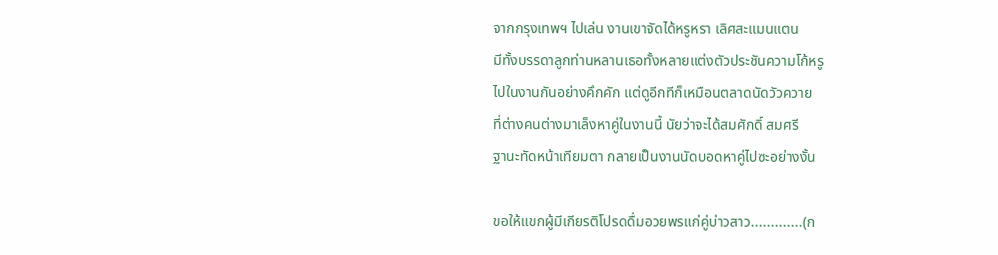จากกรุงเทพฯ ไปเล่น งานเขาจัดได้หรูหรา เลิศสะแมนแตน
มีทั้งบรรดาลูกท่านหลานเธอทั้งหลายแต่งตัวประชันความโก้หรู
ไปในงานกันอย่างคึกคัก แต่ดูอีกทีก็เหมือนตลาดนัดวัวควาย
ที่ต่างคนต่างมาเล็งหาคู่ในงานนี้ นัยว่าจะได้สมศักดิ์ สมศรี
ฐานะทัดหน้าเทียมตา กลายเป็นงานนัดบอดหาคู่ไปซะอย่างงั้น

ขอให้แขกผู้มีเกียรติโปรดดื่มอวยพรแก่คู่บ่าวสาว.............(ก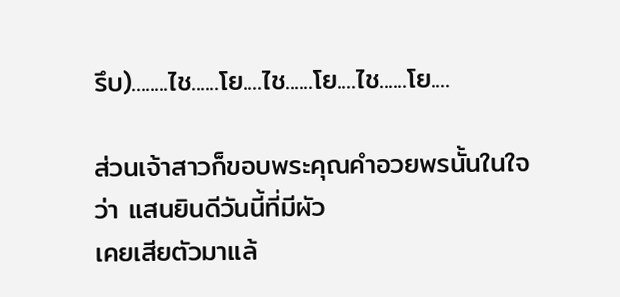รึบ)........ไช......โย....ไช......โย....ไช......โย....

ส่วนเจ้าสาวก็ขอบพระคุณคำอวยพรนั้นในใจว่า แสนยินดีวันนี้ที่มีผัว
เคยเสียตัวมาแล้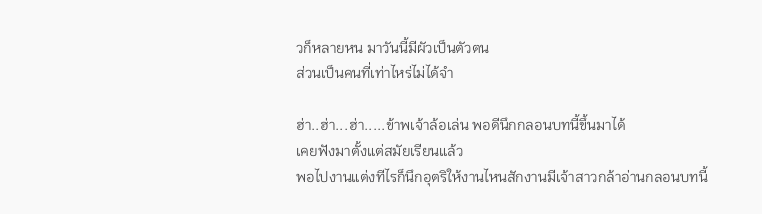วก็หลายหน มาวันนี้มีผัวเป็นตัวตน
ส่วนเป็นคนที่เท่าไหร่ไม่ได้จำ

ฮ่า..ฮ่า...ฮ่า.....ข้าพเจ้าล้อเล่น พอดีนึกกลอนบทนี้ขึ้นมาได้
เคยฟังมาตั้งแต่สมัยเรียนแล้ว
พอไปงานแต่งทีไรก็นึกอุตริให้งานไหนสักงานมีเจ้าสาวกล้าอ่านกลอนบทนี้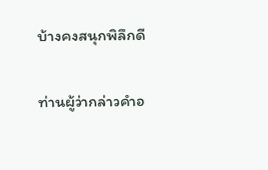บ้างคงสนุกพิลึกดี

ท่านผู้ว่ากล่าวคำอ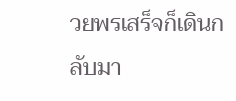วยพรเสร็จก็เดินกลับมา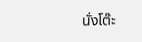นั่งโต๊ะ